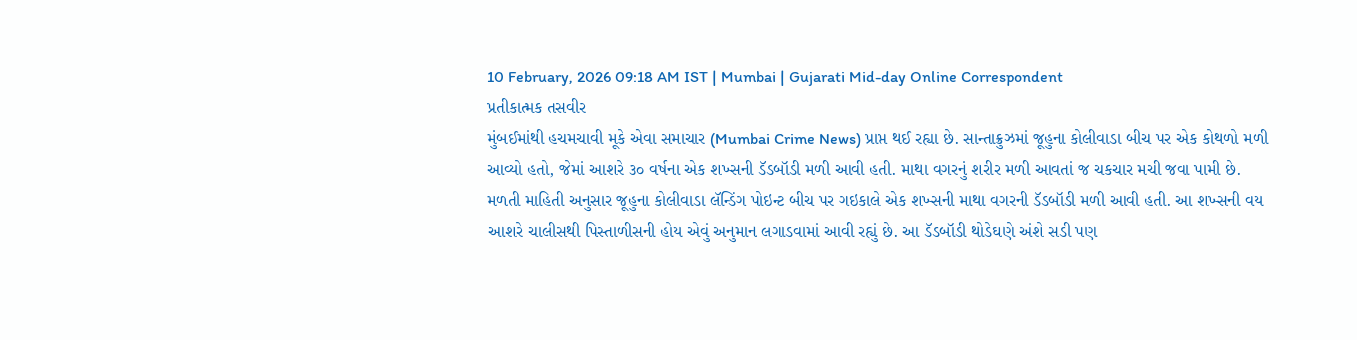10 February, 2026 09:18 AM IST | Mumbai | Gujarati Mid-day Online Correspondent
પ્રતીકાત્મક તસવીર
મુંબઈમાંથી હચમચાવી મૂકે એવા સમાચાર (Mumbai Crime News) પ્રાપ્ત થઈ રહ્યા છે. સાન્તાક્રુઝમાં જૂહુના કોલીવાડા બીચ પર એક કોથળો મળી આવ્યો હતો, જેમાં આશરે ૩૦ વર્ષના એક શખ્સની ડૅડબૉડી મળી આવી હતી. માથા વગરનું શરીર મળી આવતાં જ ચકચાર મચી જવા પામી છે.
મળતી માહિતી અનુસાર જૂહુના કોલીવાડા લૅન્ડિંગ પોઇન્ટ બીચ પર ગઇકાલે એક શખ્સની માથા વગરની ડૅડબૉડી મળી આવી હતી. આ શખ્સની વય આશરે ચાલીસથી પિસ્તાળીસની હોય એવું અનુમાન લગાડવામાં આવી રહ્યું છે. આ ડૅડબૉડી થોડેઘણે અંશે સડી પણ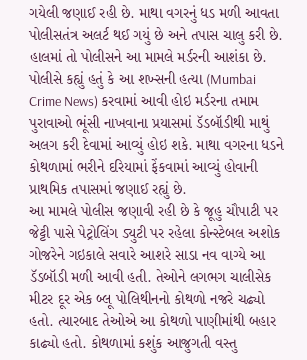ગયેલી જણાઈ રહી છે. માથા વગરનું ધડ મળી આવતા પોલીસતંત્ર અલર્ટ થઈ ગયું છે અને તપાસ ચાલુ કરી છે. હાલમાં તો પોલીસને આ મામલે મર્ડરની આશંકા છે. પોલીસે કહ્યું હતું કે આ શખ્સની હત્યા (Mumbai Crime News) કરવામાં આવી હોઇ મર્ડરના તમામ પુરાવાઓ ભૂંસી નાખવાના પ્રયાસમાં ડૅડબૉડીથી માથું અલગ કરી દેવામાં આવ્યું હોઇ શકે. માથા વગરના ધડને કોથળામાં ભરીને દરિયામાં ફેંકવામાં આવ્યું હોવાની પ્રાથમિક તપાસમાં જણાઈ રહ્યું છે.
આ મામલે પોલીસ જણાવી રહી છે કે જૂહુ ચૌપાટી પર જેટ્ટી પાસે પેટ્રોલિંગ ડ્યુટી પર રહેલા કોન્સ્ટેબલ અશોક ગોજરેને ગઇકાલે સવારે આશરે સાડા નવ વાગ્યે આ ડૅડબૉડી મળી આવી હતી. તેઓને લગભગ ચાલીસેક મીટર દૂર એક બ્લૂ પોલિથીનનો કોથળો નજરે ચઢ્યો હતો. ત્યારબાદ તેઓએ આ કોથળો પાણીમાંથી બહાર કાઢ્યો હતો. કોથળામાં કશુંક આજુગતી વસ્તુ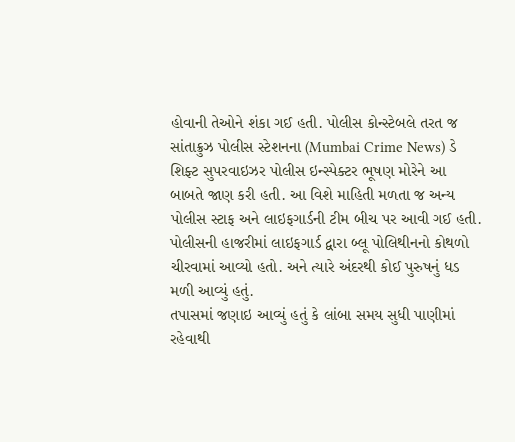હોવાની તેઓને શંકા ગઈ હતી. પોલીસ કોન્સ્ટેબલે તરત જ સાંતાક્રુઝ પોલીસ સ્ટેશનના (Mumbai Crime News) ડે શિફ્ટ સુપરવાઇઝર પોલીસ ઇન્સ્પેક્ટર ભૂષણ મોરેને આ બાબતે જાણ કરી હતી. આ વિશે માહિતી મળતા જ અન્ય પોલીસ સ્ટાફ અને લાઇફગાર્ડની ટીમ બીચ પર આવી ગઈ હતી. પોલીસની હાજરીમાં લાઇફગાર્ડ દ્વારા બ્લૂ પોલિથીનનો કોથળો ચીરવામાં આવ્યો હતો. અને ત્યારે અંદરથી કોઈ પુરુષનું ધડ મળી આવ્યું હતું.
તપાસમાં જણાઇ આવ્યું હતું કે લાંબા સમય સુધી પાણીમાં રહેવાથી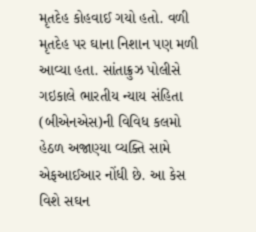મૃતદેહ કોહવાઈ ગયો હતો. વળી મૃતદેહ પર ઘાના નિશાન પણ મળી આવ્યા હતા. સાંતાક્રુઝ પોલીસે ગઇકાલે ભારતીય ન્યાય સંહિતા (બીએનએસ)ની વિવિધ કલમો હેઠળ અજાણ્યા વ્યક્તિ સામે એફઆઈઆર નોંધી છે. આ કેસ વિશે સઘન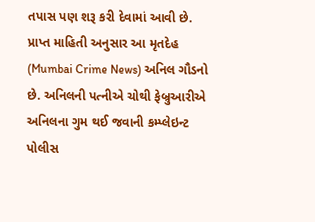તપાસ પણ શરૂ કરી દેવામાં આવી છે.
પ્રાપ્ત માહિતી અનુસાર આ મૃતદેહ (Mumbai Crime News) અનિલ ગૌડનો છે. અનિલની પત્નીએ ચોથી ફેબ્રુઆરીએ અનિલના ગુમ થઈ જવાની કમ્પ્લેઇન્ટ પોલીસ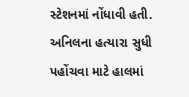સ્ટેશનમાં નોંધાવી હતી. અનિલના હત્યારા સુધી પહોંચવા માટે હાલમાં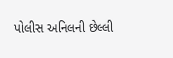પોલીસ અનિલની છેલ્લી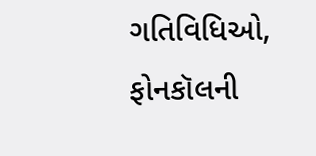ગતિવિધિઓ, ફોનકૉલની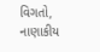વિગતો, નાણાકીય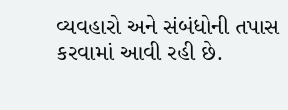વ્યવહારો અને સંબંધોની તપાસ કરવામાં આવી રહી છે.